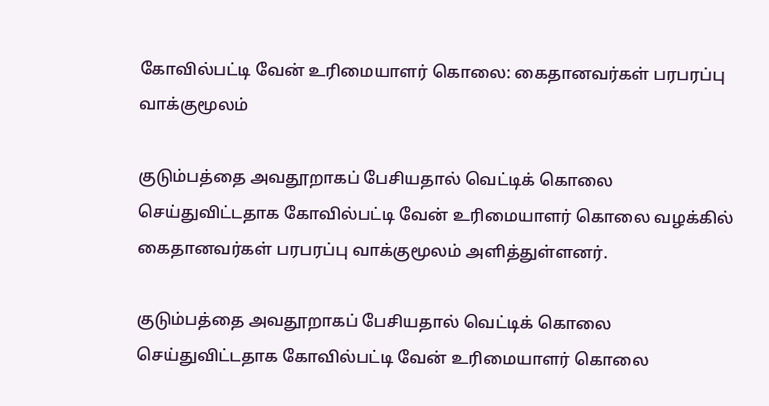கோவில்பட்டி வேன் உரிமையாளர் கொலை: கைதானவர்கள் பரபரப்பு வாக்குமூலம்

குடும்பத்தை அவதூறாகப் பேசியதால் வெட்டிக் கொலை செய்துவிட்டதாக கோவில்பட்டி வேன் உரிமையாளர் கொலை வழக்கில் கைதானவர்கள் பரபரப்பு வாக்குமூலம் அளித்துள்ளனர்.

குடும்பத்தை அவதூறாகப் பேசியதால் வெட்டிக் கொலை செய்துவிட்டதாக கோவில்பட்டி வேன் உரிமையாளர் கொலை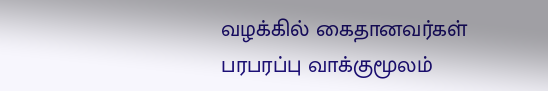வழக்கில் கைதானவர்கள் பரபரப்பு வாக்குமூலம்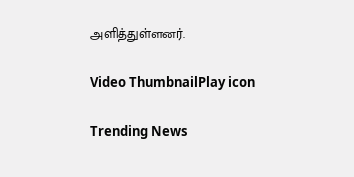அளித்துள்ளனர்.

Video ThumbnailPlay icon

Trending News